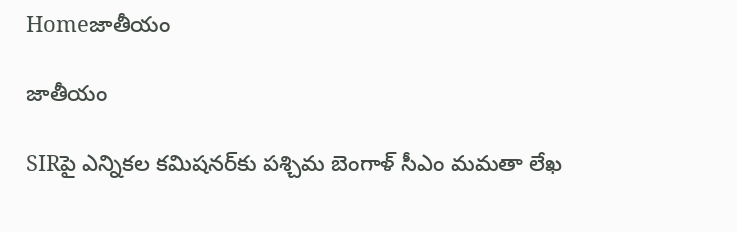Homeజాతీయం

జాతీయం

SIRపై ఎన్నికల కమిషనర్‌కు పశ్చిమ బెంగాళ్ సీఎం మమతా లేఖ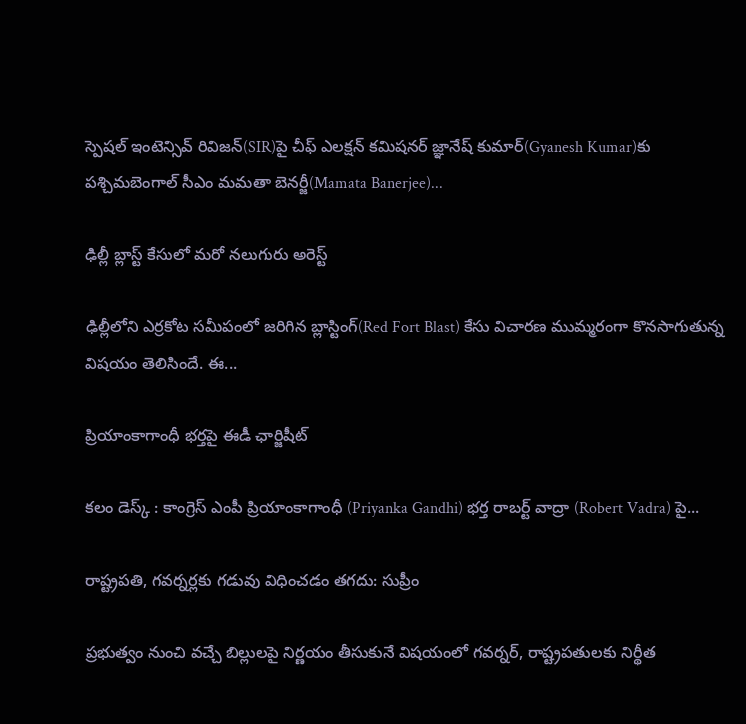స్పెషల్ ఇంటెన్సివ్ రివిజన్(SIR)పై చీఫ్ ఎలక్షన్ కమిషనర్ జ్ఞానేష్ కుమార్‌(Gyanesh Kumar)కు పశ్చిమబెంగాల్ సీఎం మమతా బెనర్జీ(Mamata Banerjee)...

ఢిల్లీ బ్లాస్ట్ కేసులో మరో నలుగురు అరెస్ట్

ఢిల్లీలోని ఎర్రకోట సమీపంలో జరిగిన బ్లాస్టింగ్(Red Fort Blast) కేసు విచారణ ముమ్మరంగా కొనసాగుతున్న విషయం తెలిసిందే. ఈ...

ప్రియాంకాగాంధీ భర్తపై ఈడీ ఛార్జిషీట్

కలం డెస్క్ : కాంగ్రెస్ ఎంపీ ప్రియాంకాగాంధీ (Priyanka Gandhi) భర్త రాబర్ట్ వాద్రా (Robert Vadra) పై...

రాష్ట్రపతి, గవర్నర్లకు గడువు విధించడం తగదు: సుప్రీం

ప్రభుత్వం నుంచి వచ్చే బిల్లులపై నిర్ణయం తీసుకునే విషయంలో గవర్నర్, రాష్ట్రపతులకు నిర్థీత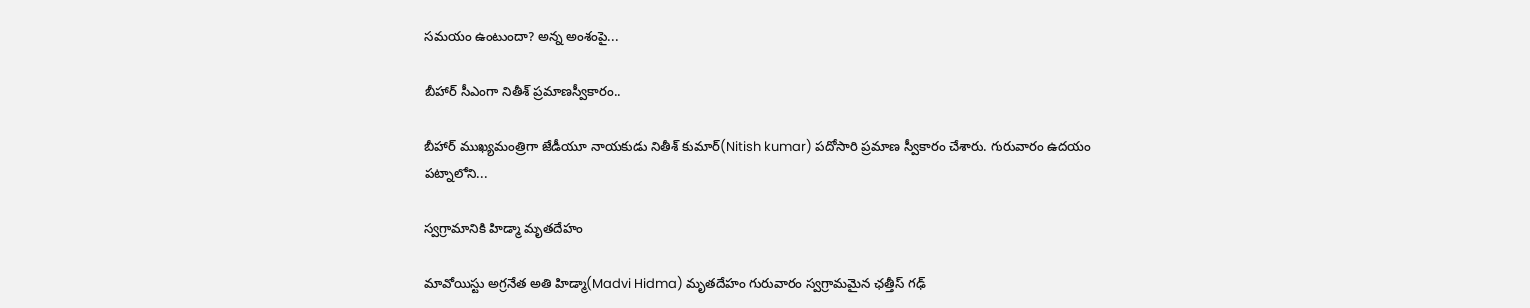సమయం ఉంటుందా? అన్న అంశంపై...

బీహార్ సీఎంగా నితీశ్ ప్రమాణస్వీకారం..

బీహార్‌ ముఖ్యమంత్రిగా జేడీయూ నాయకుడు నితీశ్ కుమార్(Nitish kumar) పదోసారి ప్రమాణ స్వీకారం చేశారు. గురువారం ఉదయం పట్నాలోని...

స్వగ్రామానికి హిడ్మా మృతదేహం

మావోయిస్టు అగ్రనేత అతి హిడ్మా(Madvi Hidma) మృతదేహం గురువారం స్వగ్రామమైన ఛత్తీస్ గఢ్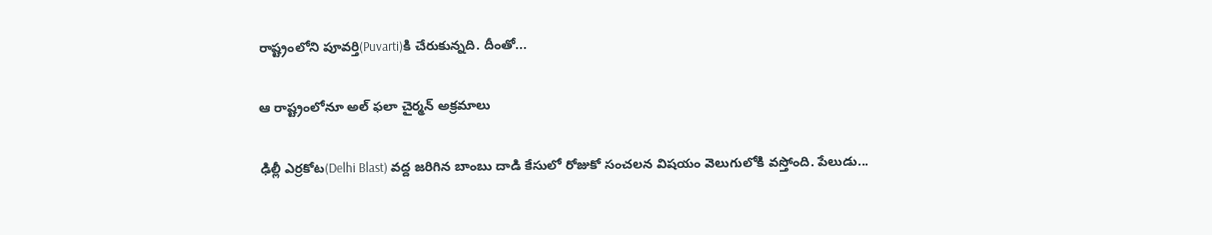రాష్ట్రంలోని పూవర్తి(Puvarti)కి చేరుకున్నది. దీంతో...

ఆ రాష్ట్రంలోనూ అల్ ఫలా చైర్మన్ అక్రమాలు

ఢిల్లీ ఎర్రకోట(Delhi Blast) వద్ద జరిగిన బాంబు దాడి కేసులో రోజుకో సంచలన విషయం వెలుగులోకి వస్తోంది. పేలుడు...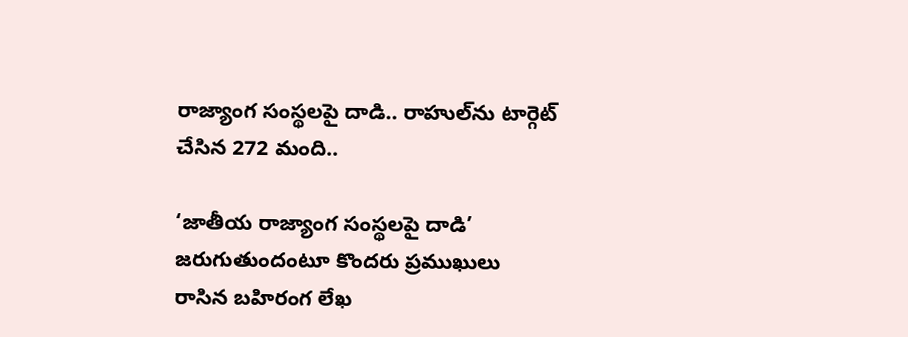రాజ్యాంగ సంస్థలపై దాడి.. రాహుల్‌ను టార్గెట్ చేసిన 272 మంది..

‘జాతీయ రాజ్యాంగ సంస్థలపై దాడి’ జరుగుతుందంటూ కొందరు ప్రముఖులు రాసిన బహిరంగ లేఖ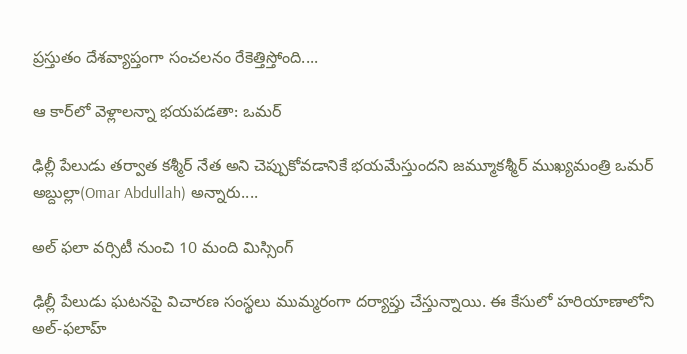ప్రస్తుతం దేశవ్యాప్తంగా సంచలనం రేకెత్తిస్తోంది....

ఆ కార్‌లో వెళ్లాలన్నా భయపడతా: ఒమర్

ఢిల్లీ పేలుడు తర్వాత కశ్మీర్ నేత అని చెప్పుకోవడానికే భయమేస్తుందని జమ్మూకశ్మీర్ ముఖ్యమంత్రి ఒమర్ అబ్దుల్లా(Omar Abdullah) అన్నారు....

అల్ ఫలా వర్సిటీ నుంచి 10 మంది మిస్సింగ్

ఢిల్లీ పేలుడు ఘటనపై విచారణ సంస్థలు ముమ్మరంగా దర్యాప్తు చేస్తున్నాయి. ఈ కేసులో హరియాణాలోని అల్‌-ఫలాహ్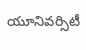యూనివర్సిటీ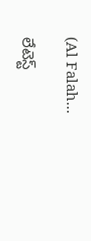(Al Falah...

లేటెస్ట్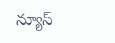న్యూస్‌